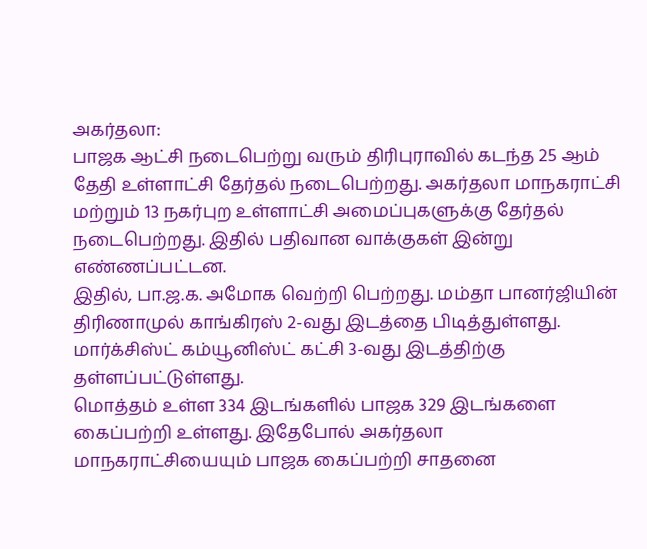அகர்தலா:
பாஜக ஆட்சி நடைபெற்று வரும் திரிபுராவில் கடந்த 25 ஆம் தேதி உள்ளாட்சி தேர்தல் நடைபெற்றது. அகர்தலா மாநகராட்சி மற்றும் 13 நகர்புற உள்ளாட்சி அமைப்புகளுக்கு தேர்தல் நடைபெற்றது. இதில் பதிவான வாக்குகள் இன்று எண்ணப்பட்டன.
இதில், பா.ஜ.க. அமோக வெற்றி பெற்றது. மம்தா பானர்ஜியின் திரிணாமுல் காங்கிரஸ் 2-வது இடத்தை பிடித்துள்ளது. மார்க்சிஸ்ட் கம்யூனிஸ்ட் கட்சி 3-வது இடத்திற்கு தள்ளப்பட்டுள்ளது.
மொத்தம் உள்ள 334 இடங்களில் பாஜக 329 இடங்களை கைப்பற்றி உள்ளது. இதேபோல் அகர்தலா மாநகராட்சியையும் பாஜக கைப்பற்றி சாதனை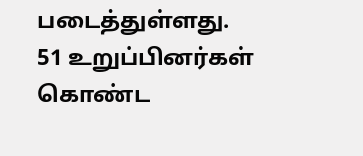படைத்துள்ளது. 51 உறுப்பினர்கள் கொண்ட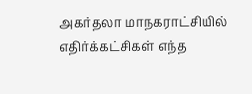அகர்தலா மாநகராட்சியில் எதிர்க்கட்சிகள் எந்த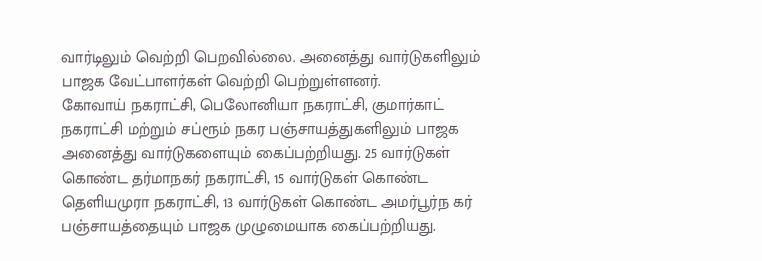வார்டிலும் வெற்றி பெறவில்லை. அனைத்து வார்டுகளிலும் பாஜக வேட்பாளர்கள் வெற்றி பெற்றுள்ளனர்.
கோவாய் நகராட்சி, பெலோனியா நகராட்சி, குமார்காட் நகராட்சி மற்றும் சப்ரூம் நகர பஞ்சாயத்துகளிலும் பாஜக அனைத்து வார்டுகளையும் கைப்பற்றியது. 25 வார்டுகள் கொண்ட தர்மாநகர் நகராட்சி, 15 வார்டுகள் கொண்ட தெளியமுரா நகராட்சி, 13 வார்டுகள் கொண்ட அமர்பூர்ந கர் பஞ்சாயத்தையும் பாஜக முழுமையாக கைப்பற்றியது.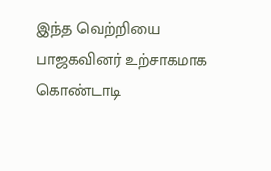இந்த வெற்றியை பாஜகவினர் உற்சாகமாக கொண்டாடி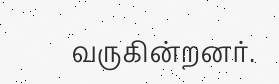வருகின்றனர்.